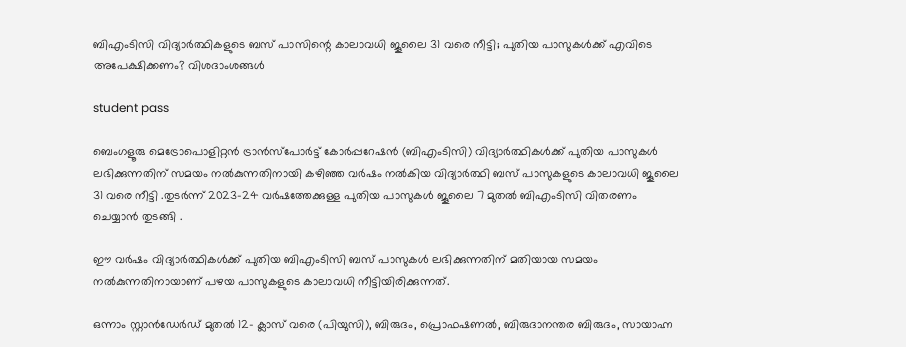ബിഎംടിസി വിദ്യാർത്ഥികളുടെ ബസ് പാസിന്റെ കാലാവധി ജൂലൈ 31 വരെ നീട്ടി; പുതിയ പാസുകൾക്ക് എവിടെ അപേക്ഷിക്കണം? വിശദാംശങ്ങൾ

student pass

ബെംഗളൂരു മെട്രോപൊളിറ്റൻ ട്രാൻസ്‌പോർട്ട് കോർപ്പറേഷൻ (ബിഎംടിസി) വിദ്യാർത്ഥികൾക്ക് പുതിയ പാസുകൾ ലഭിക്കുന്നതിന് സമയം നൽകുന്നതിനായി കഴിഞ്ഞ വർഷം നൽകിയ വിദ്യാർത്ഥി ബസ് പാസുകളുടെ കാലാവധി ജൂലൈ 31 വരെ നീട്ടി .തുടർന്ന് 2023-24 വർഷത്തേക്കുള്ള പുതിയ പാസുകൾ ജൂലൈ 7 മുതൽ ബിഎംടിസി വിതരണം ചെയ്യാൻ തുടങ്ങി .

ഈ വർഷം വിദ്യാർത്ഥികൾക്ക് പുതിയ ബിഎംടിസി ബസ് പാസുകൾ ലഭിക്കുന്നതിന് മതിയായ സമയം നൽകുന്നതിനായാണ് പഴയ പാസുകളുടെ കാലാവധി നീട്ടിയിരിക്കുന്നത്.

ഒന്നാം സ്റ്റാൻഡേർഡ് മുതൽ 12- ക്ലാസ് വരെ (പിയുസി), ബിരുദം, പ്രൊഫഷണൽ, ബിരുദാനന്തര ബിരുദം, സായാഹ്ന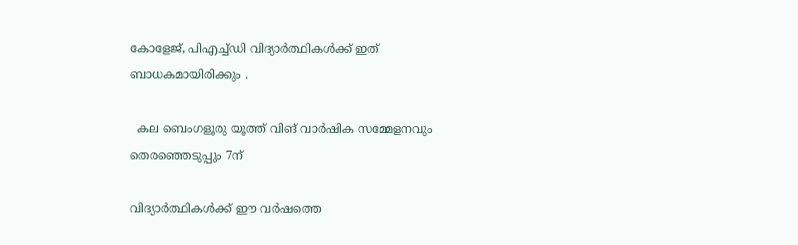കോളേജ്, പിഎച്ച്ഡി വിദ്യാർത്ഥികൾക്ക് ഇത് ബാധകമായിരിക്കും .

  കല ബെംഗളൂരു യൂത്ത് വിങ് വാർഷിക സമ്മേളനവും തെരഞ്ഞെടുപ്പും 7ന്

വിദ്യാർത്ഥികൾക്ക് ഈ വർഷത്തെ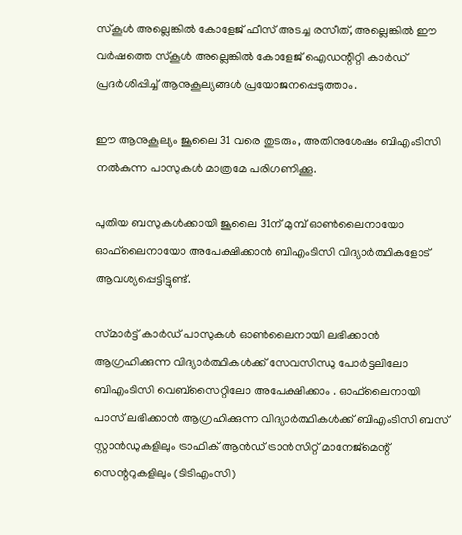സ്കൂൾ അല്ലെങ്കിൽ കോളേജ് ഫീസ് അടച്ച രസീത്, അല്ലെങ്കിൽ ഈ വർഷത്തെ സ്കൂൾ അല്ലെങ്കിൽ കോളേജ് ഐഡന്റിറ്റി കാർഡ് പ്രദർശിപ്പിച്ച് ആനുകൂല്യങ്ങൾ പ്രയോജനപ്പെടുത്താം.

ഈ ആനുകൂല്യം ജൂലൈ 31 വരെ തുടരും, അതിനുശേഷം ബിഎംടിസി നൽകുന്ന പാസുകൾ മാത്രമേ പരിഗണിക്കൂ.

പുതിയ ബസുകൾക്കായി ജൂലൈ 31ന് മുമ്പ് ഓൺലൈനായോ ഓഫ്‌ലൈനായോ അപേക്ഷിക്കാൻ ബിഎംടിസി വിദ്യാർത്ഥികളോട് ആവശ്യപ്പെട്ടിട്ടുണ്ട്.

സ്‌മാർട്ട് കാർഡ് പാസുകൾ ഓൺലൈനായി ലഭിക്കാൻ ആഗ്രഹിക്കുന്ന വിദ്യാർത്ഥികൾക്ക് സേവസിന്ധു പോർട്ടലിലോ ബിഎംടിസി വെബ്‌സൈറ്റിലോ അപേക്ഷിക്കാം . ഓഫ്‌ലൈനായി പാസ് ലഭിക്കാൻ ആഗ്രഹിക്കുന്ന വിദ്യാർത്ഥികൾക്ക് ബിഎംടിസി ബസ് സ്റ്റാൻഡുകളിലും ട്രാഫിക് ആൻഡ് ട്രാൻസിറ്റ് മാനേജ്‌മെന്റ് സെന്ററുകളിലും (ടിടിഎംസി)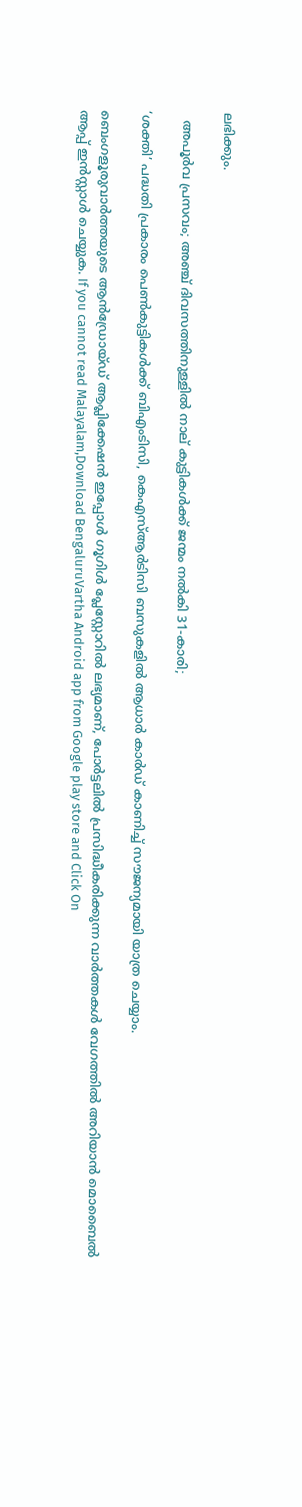ലഭിക്കും.

  അപൂർവ പ്രസവം; അഞ്ച് ദിവസത്തിനുള്ളിൽ നാല് കുട്ടികൾക്ക് ജന്മം നൽകി 31-കാരി;

‘ശക്തി’ പദ്ധതി പ്രകാരം പെൺകുട്ടികൾക്ക് ബിഎംടിസി, കെഎസ്ആർടിസി ബസുകളിൽ ആധാർ കാർഡ് കാണിച്ച് സൗജന്യമായി യാത്ര ചെയ്യാം.

ബെംഗളൂരുവാർത്തയുടെ ആൻഡ്രോയ്ഡ് ആപ്ലിക്കേഷൻ ഇപ്പോൾ ഗൂഗിൾ പ്ലേസ്റ്റോറിൽ ലഭ്യമാണ്, പോർട്ടലിൽ പ്രസിദ്ധീകരിക്കുന്ന വാർത്തകൾ വേഗത്തിൽ അറിയാൻ മൊബൈൽ ആപ്പ് ഇൻസ്റ്റാൾ ചെയ്യുക. If you cannot read Malayalam,Download BengaluruVartha Android app from Google play store and Click On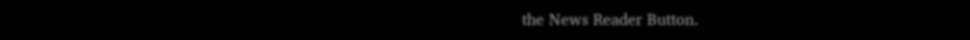the News Reader Button.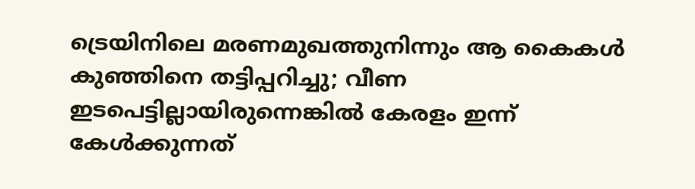ട്രെയിനിലെ മരണമുഖത്തുനിന്നും ആ കൈകൾ കുഞ്ഞിനെ തട്ടിപ്പറിച്ചു; വീണ ഇടപെട്ടില്ലായിരുന്നെങ്കിൽ കേരളം ഇന്ന് കേൾക്കുന്നത്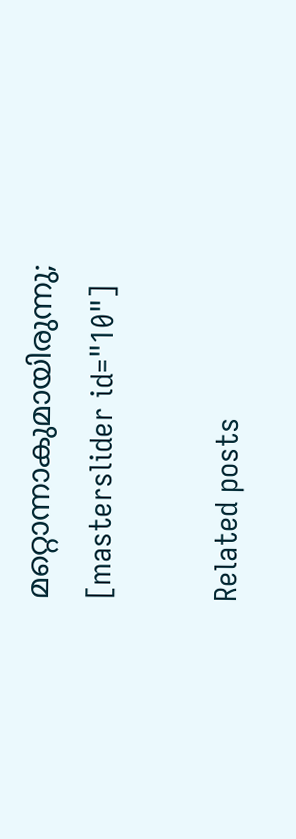മറ്റൊന്നാകുമായിരുന്നു;
[masterslider id="10"]

Related posts